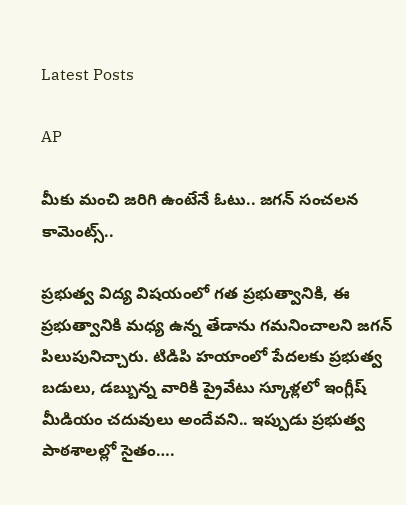Latest Posts

AP

మీకు మంచి జరిగి ఉంటేనే ఓటు.. జగన్ సంచలన కామెంట్స్..

ప్రభుత్వ విద్య విషయంలో గత ప్రభుత్వానికి, ఈ ప్రభుత్వానికి మధ్య ఉన్న తేడాను గమనించాలని జగన్ పిలుపునిచ్చారు. టిడిపి హయాంలో పేదలకు ప్రభుత్వ బడులు, డబ్బున్న వారికి ప్రైవేటు స్కూళ్లలో ఇంగ్లీష్ మీడియం చదువులు అందేవని.. ఇప్పుడు ప్రభుత్వ పాఠశాలల్లో సైతం….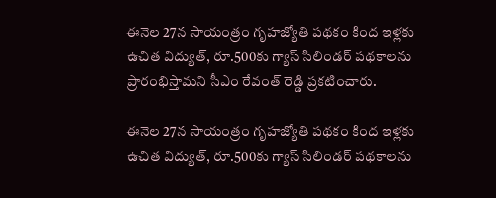ఈనెల 27న సాయంత్రం గృహజ్యోతి పథకం కింద ఇళ్లకు ఉచిత విద్యుత్‌, రూ.500కు గ్యాస్‌ సిలిండర్‌ పథకాలను ప్రారంభిస్తామని సీఎం రేవంత్ రెడ్డి ప్రకటించారు.

ఈనెల 27న సాయంత్రం గృహజ్యోతి పథకం కింద ఇళ్లకు ఉచిత విద్యుత్‌, రూ.500కు గ్యాస్‌ సిలిండర్‌ పథకాలను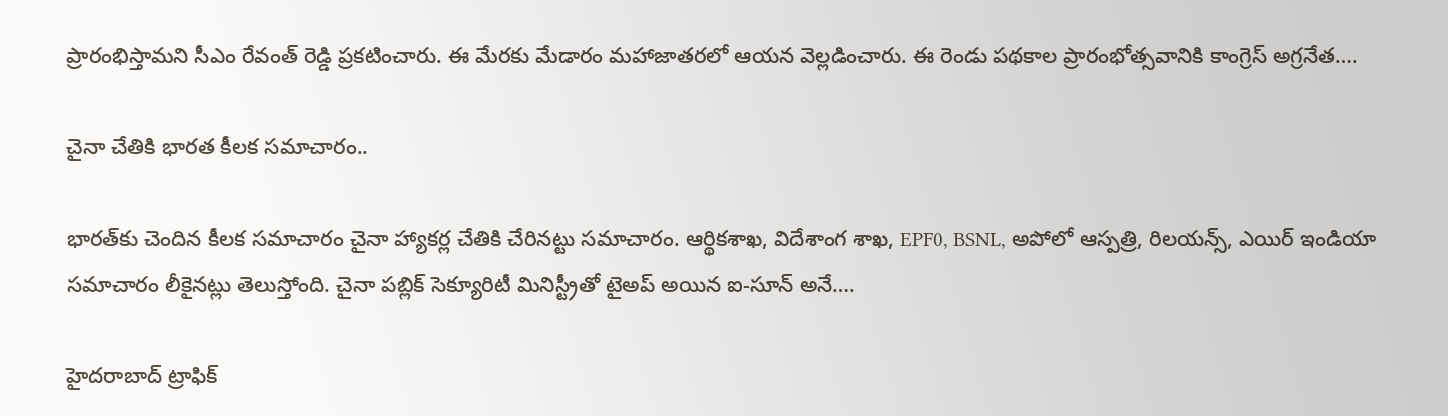ప్రారంభిస్తామని సీఎం రేవంత్ రెడ్డి ప్రకటించారు. ఈ మేరకు మేడారం మహాజాతరలో ఆయన వెల్లడించారు. ఈ రెండు పథకాల ప్రారంభోత్సవానికి కాంగ్రెస్ అగ్రనేత….

చైనా చేతికి భారత కీలక సమాచారం..

భారత్‌కు చెందిన కీలక సమాచారం చైనా హ్యాకర్ల చేతికి చేరినట్టు సమాచారం. ఆర్థికశాఖ, విదేశాంగ శాఖ, EPF0, BSNL, అపోలో ఆస్పత్రి, రిలయన్స్, ఎయిర్ ఇండియా సమాచారం లీకైనట్లు తెలుస్తోంది. చైనా పబ్లిక్ సెక్యూరిటీ మినిస్ట్రీతో టైఅప్ అయిన ఐ-సూన్ అనే….

హైదరాబాద్ ట్రాఫిక్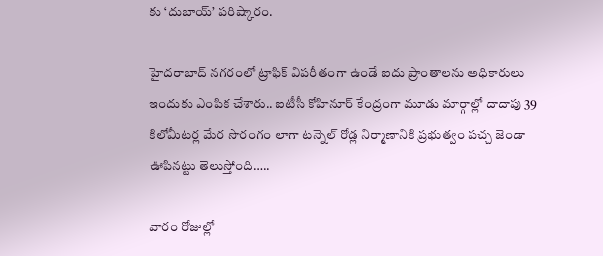కు ‘దుబాయ్’ పరిష్కారం.

హైదరాబాద్ నగరంలో ట్రాఫిక్ విపరీతంగా ఉండే ఐదు ప్రాంతాలను అధికారులు ఇందుకు ఎంపిక చేశారు.. ఐటీసీ కోహినూర్ కేంద్రంగా మూడు మార్గాల్లో దాదాపు 39 కిలోమీటర్ల మేర సొరంగం లాగా టన్నెల్ రోడ్ల నిర్మాణానికి ప్రభుత్వం పచ్చ జెండా ఊపినట్టు తెలుస్తోంది…..

వారం రోజుల్లో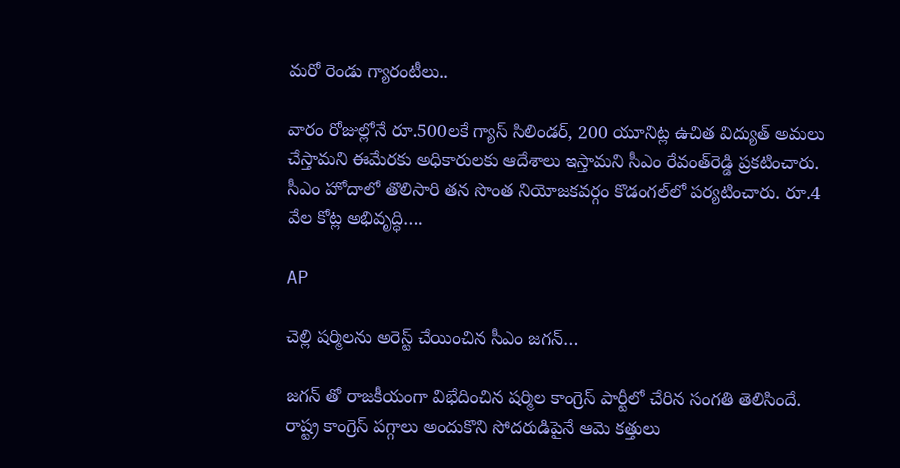మరో రెండు గ్యారంటీలు..

వారం రోజుల్లోనే రూ.500లకే గ్యాస్‌ సిలిండర్, 200 యూనిట్ల ఉచిత విద్యుత్‌ అమలు చేస్తామని ఈమేరకు అధికారులకు ఆదేశాలు ఇస్తామని సీఎం రేవంత్‌రెడ్డి ప్రకటించారు. సీఎం హోదాలో తొలిసారి తన సొంత నియోజకవర్గం కొడంగల్‌లో పర్యటించారు. రూ.4 వేల కోట్ల అభివృద్ధి….

AP

చెల్లి షర్మిలను అరెస్ట్ చేయించిన సీఎం జగన్…

జగన్ తో రాజకీయంగా విభేదించిన షర్మిల కాంగ్రెస్ పార్టీలో చేరిన సంగతి తెలిసిందే. రాష్ట్ర కాంగ్రెస్ పగ్గాలు అందుకొని సోదరుడిపైనే ఆమె కత్తులు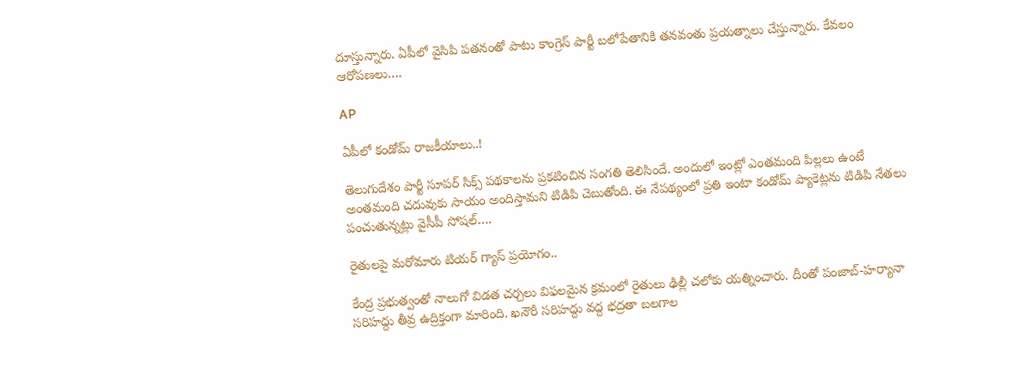దూస్తున్నారు. ఏపీలో వైసిపి పతనంతో పాటు కాంగ్రెస్ పార్టీ బలోపేతానికి తనవంతు ప్రయత్నాలు చేస్తున్నారు. కేవలం ఆరోపణలు….

AP

ఏపీలో కండోమ్ రాజకీయాలు..!

తెలుగుదేశం పార్టీ సూపర్ సిక్స్ పథకాలను ప్రకటించిన సంగతి తెలిసిందే. అందులో ఇంట్లో ఎంతమంది పిల్లలు ఉంటే అంతమంది చదువుకు సాయం అందిస్తామని టిడిపి చెబుతోంది. ఈ నేపథ్యంలో ప్రతి ఇంటా కండోమ్ ప్యాకెట్లను టిడిపి నేతలు పంచుతున్నట్లు వైసీపీ సోషల్….

రైతులపై మరోమారు టియర్ గ్యాస్ ప్రయోగం..

కేంద్ర ప్రభుత్వంతో నాలుగో విడత చర్చలు విఫలమైన క్రమంలో రైతులు ఢిల్లీ చలోకు యత్నించారు. దీంతో పంజాబ్-హర్యానా సరిహద్దు తీవ్ర ఉద్రిక్తంగా మారింది. ఖనౌరీ సరిహద్దు వద్ద భద్రతా బలగాల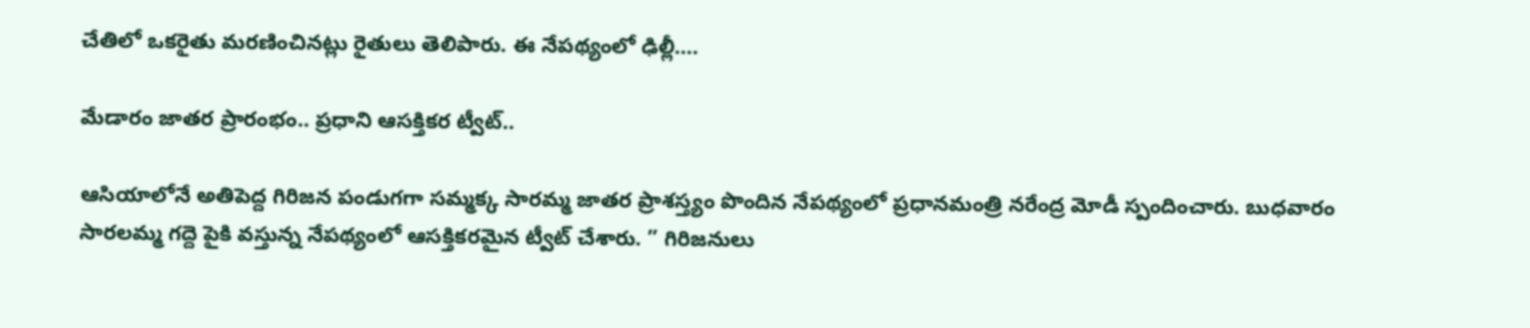చేతిలో ఒకరైతు మరణించినట్లు రైతులు తెలిపారు. ఈ నేపథ్యంలో ఢిల్లీ….

మేడారం జాతర ప్రారంభం.. ప్రధాని ఆసక్తికర ట్వీట్..

ఆసియాలోనే అతిపెద్ద గిరిజన పండుగగా సమ్మక్క సారమ్మ జాతర ప్రాశస్త్యం పొందిన నేపథ్యంలో ప్రధానమంత్రి నరేంద్ర మోడీ స్పందించారు. బుధవారం సారలమ్మ గద్దె పైకి వస్తున్న నేపథ్యంలో ఆసక్తికరమైన ట్వీట్ చేశారు. ” గిరిజనులు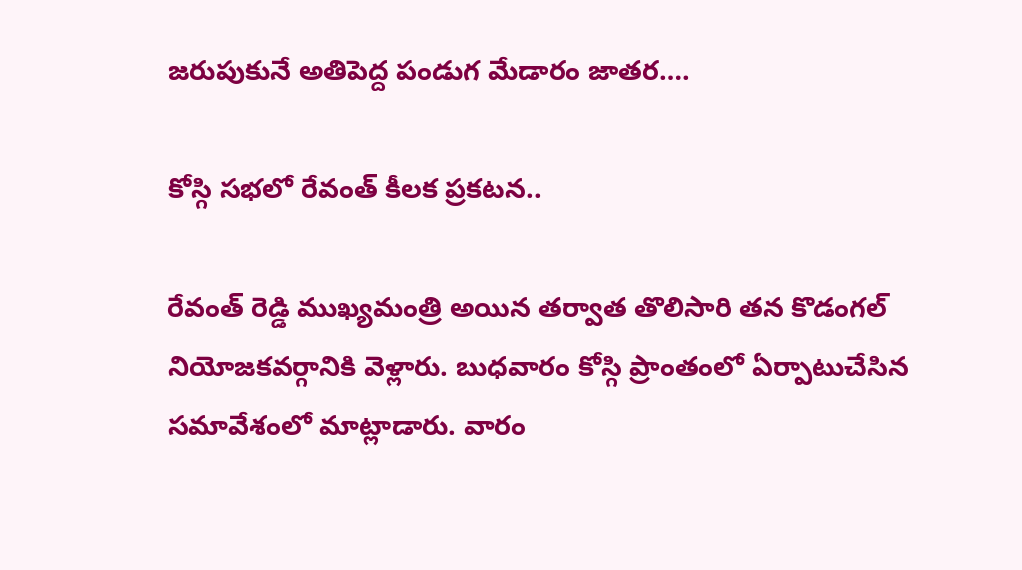జరుపుకునే అతిపెద్ద పండుగ మేడారం జాతర….

కోస్గి సభలో రేవంత్ కీలక ప్రకటన..

రేవంత్ రెడ్డి ముఖ్యమంత్రి అయిన తర్వాత తొలిసారి తన కొడంగల్ నియోజకవర్గానికి వెళ్లారు. బుధవారం కోస్గి ప్రాంతంలో ఏర్పాటుచేసిన సమావేశంలో మాట్లాడారు. వారం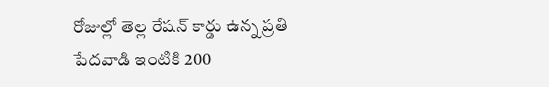రోజుల్లో తెల్ల రేషన్ కార్డు ఉన్న ప్రతి పేదవాడి ఇంటికి 200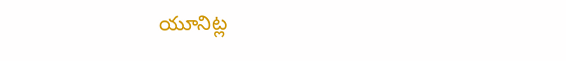యూనిట్ల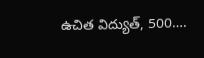ఉచిత విద్యుత్, 500….